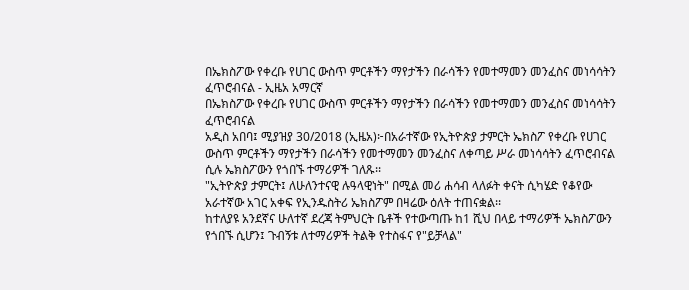በኤክስፖው የቀረቡ የሀገር ውስጥ ምርቶችን ማየታችን በራሳችን የመተማመን መንፈስና መነሳሳትን ፈጥሮብናል - ኢዜአ አማርኛ
በኤክስፖው የቀረቡ የሀገር ውስጥ ምርቶችን ማየታችን በራሳችን የመተማመን መንፈስና መነሳሳትን ፈጥሮብናል
አዲስ አበባ፤ ሚያዝያ 30/2018 (ኢዜአ)፦በአራተኛው የኢትዮጵያ ታምርት ኤክስፖ የቀረቡ የሀገር ውስጥ ምርቶችን ማየታችን በራሳችን የመተማመን መንፈስና ለቀጣይ ሥራ መነሳሳትን ፈጥሮብናል ሲሉ ኤክስፖውን የጎበኙ ተማሪዎች ገለጹ፡፡
"ኢትዮጵያ ታምርት፤ ለሁለንተናዊ ሉዓላዊነት" በሚል መሪ ሐሳብ ላለፉት ቀናት ሲካሄድ የቆየው አራተኛው አገር አቀፍ የኢንዱስትሪ ኤክስፖም በዛሬው ዕለት ተጠናቋል፡፡
ከተለያዩ አንደኛና ሁለተኛ ደረጃ ትምህርት ቤቶች የተውጣጡ ከ1 ሺህ በላይ ተማሪዎች ኤክስፖውን የጎበኙ ሲሆን፤ ጉብኝቱ ለተማሪዎች ትልቅ የተስፋና የ"ይቻላል"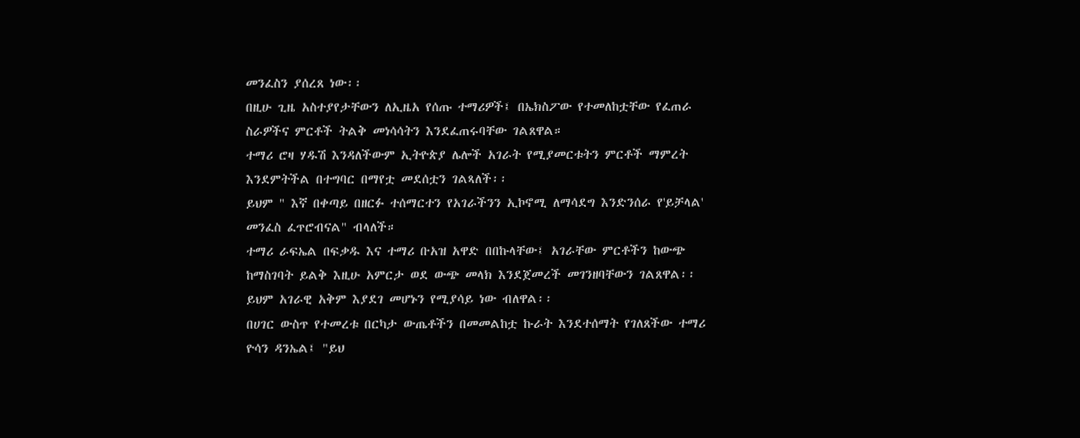መንፈስን ያሰረጸ ነው፡፡
በዚሁ ጊዜ አስተያየታቸውን ለኢዜአ የሰጡ ተማሪዎች፤ በኤክስፖው የተመለከቷቸው የፈጠራ ስራዎችና ምርቶች ትልቅ መነሳሳትን እንደፈጠሩባቸው ገልጸዋል።
ተማሪ ሮዛ ሃዱሽ እንዳለችውም ኢትዮጵያ ሌሎች አገራት የሚያመርቱትን ምርቶች ማምረት እንደምትችል በተግባር በማየቷ መደሰቷን ገልጻለች፡፡
ይህም " እኛ በቀጣይ በዘርፉ ተሰማርተን የአገራችንን ኢኮኖሚ ለማሳደግ እንድንሰራ የ'ይቻላል' መንፈስ ፈጥሮብናል" ብላለች።
ተማሪ ራፍኤል በፍቃዱ እና ተማሪ ቡአዝ አዋድ በበኩላቸው፤ አገራቸው ምርቶችን ከውጭ ከማስገባት ይልቅ እዚሁ አምርታ ወደ ውጭ መላክ እንደጀመረች መገንዘባቸውን ገልጸዋል፡፡ይህም አገራዊ አቅም እያደገ መሆኑን የሚያሳይ ነው ብለዋል፡፡
በሀገር ውስጥ የተመረቱ በርካታ ውጤቶችን በመመልከቷ ኩራት እንደተሰማት የገለጸችው ተማሪ ዮሳን ዳንኤል፤ "ይህ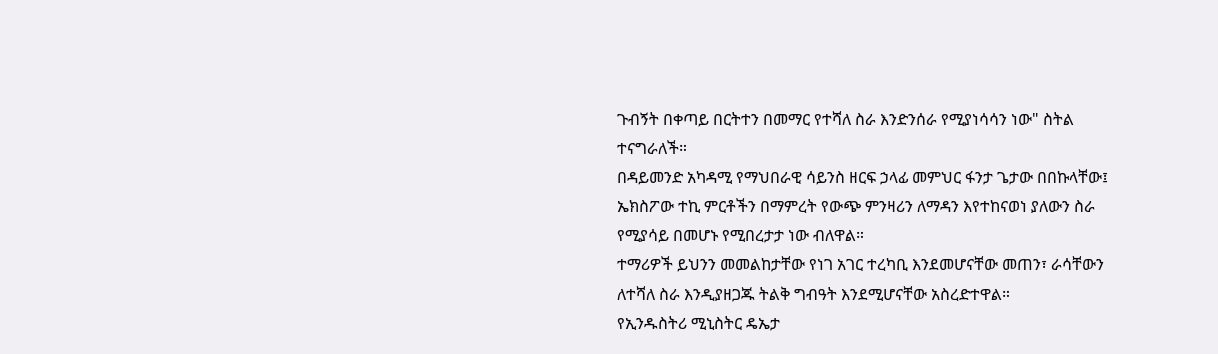ጉብኝት በቀጣይ በርትተን በመማር የተሻለ ስራ እንድንሰራ የሚያነሳሳን ነው" ስትል ተናግራለች።
በዳይመንድ አካዳሚ የማህበራዊ ሳይንስ ዘርፍ ኃላፊ መምህር ፋንታ ጌታው በበኩላቸው፤ ኤክስፖው ተኪ ምርቶችን በማምረት የውጭ ምንዛሪን ለማዳን እየተከናወነ ያለውን ስራ የሚያሳይ በመሆኑ የሚበረታታ ነው ብለዋል።
ተማሪዎች ይህንን መመልከታቸው የነገ አገር ተረካቢ እንደመሆናቸው መጠን፣ ራሳቸውን ለተሻለ ስራ እንዲያዘጋጁ ትልቅ ግብዓት እንደሚሆናቸው አስረድተዋል።
የኢንዱስትሪ ሚኒስትር ዴኤታ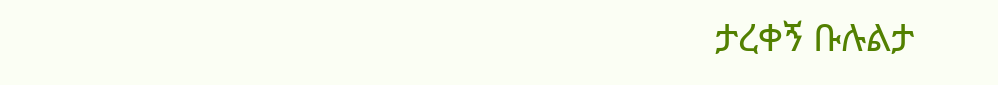ታረቀኝ ቡሉልታ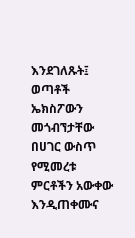እንደገለጹት፤ ወጣቶች ኤክስፖውን መጎብኘታቸው በሀገር ውስጥ የሚመረቱ ምርቶችን አውቀው እንዲጠቀሙና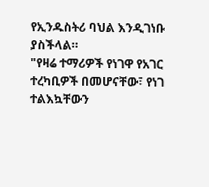የኢንዱስትሪ ባህል እንዲገነቡ ያስችላል።
"የዛሬ ተማሪዎች የነገዋ የአገር ተረካቢዎች በመሆናቸው፣ የነገ ተልእኳቸውን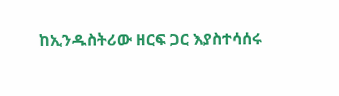ከኢንዱስትሪው ዘርፍ ጋር እያስተሳሰሩ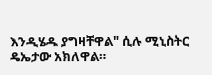እንዲሄዱ ያግዛቸዋል" ሲሉ ሚኒስትር ዴኤታው አክለዋል።